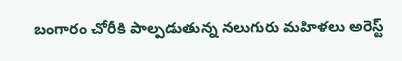బంగారం చోరీకి పాల్ప‌డుతున్న న‌లుగురు మహిళ‌లు అరెస్ట్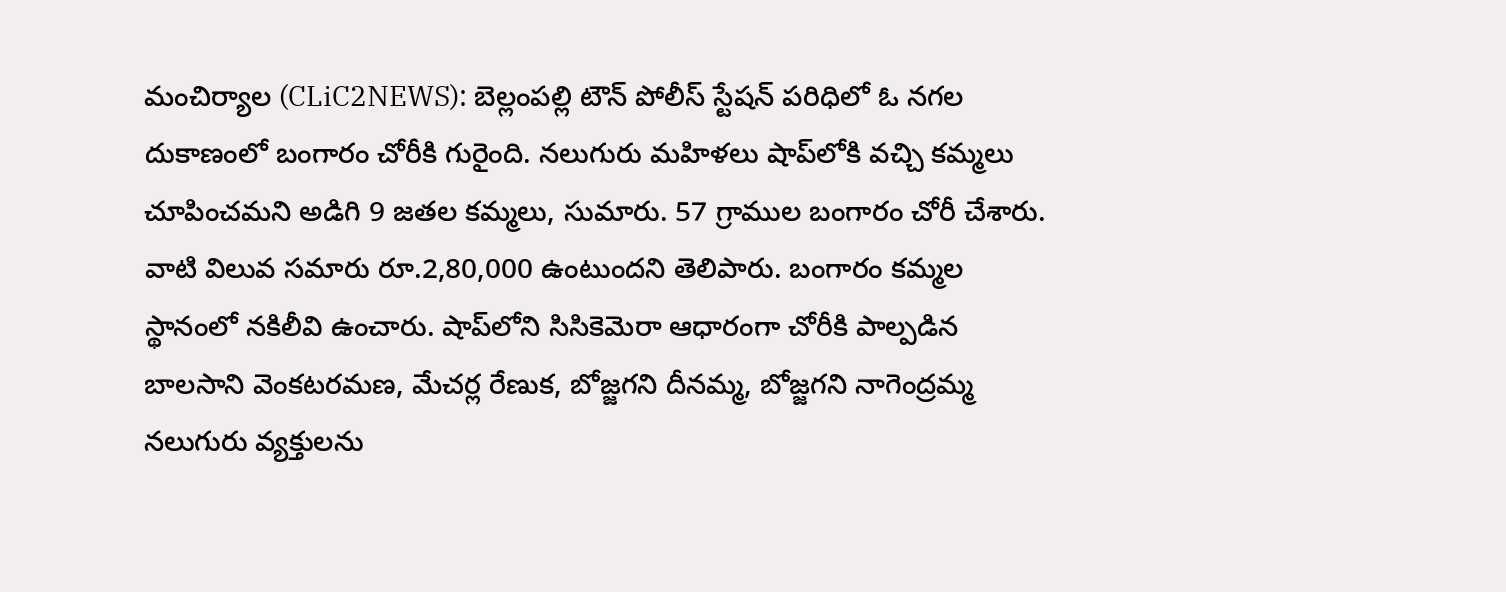మంచిర్యాల (CLiC2NEWS): బెల్లంప‌ల్లి టౌన్ పోలీస్ స్టేష‌న్ ప‌రిధిలో ఓ న‌గ‌ల దుకాణంలో బంగారం చోరీకి గురైంది. న‌లుగురు మ‌హిళ‌లు షాప్‌లోకి వ‌చ్చి క‌మ్మ‌లు చూపించ‌మ‌ని అడిగి 9 జ‌త‌ల కమ్మ‌లు, సుమారు. 57 గ్రాముల బంగారం చోరీ చేశారు. వాటి విలువ స‌మారు రూ.2,80,000 ఉంటుంద‌ని తెలిపారు. బంగారం క‌మ్మ‌ల స్థానంలో న‌కిలీవి ఉంచారు. షాప్‌లోని సిసికెమెరా ఆధారంగా చోరీకి పాల్ప‌డిన బాలసాని వెంకటరమణ, మేచర్ల రేణుక, బోజ్జగని దీనమ్మ, బోజ్జగని నాగెంద్రమ్మ న‌లుగురు వ్య‌క్తుల‌ను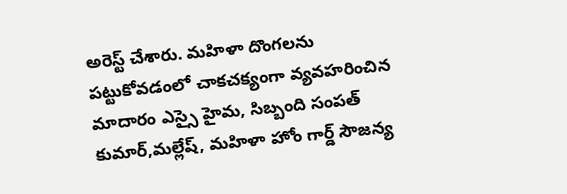అరెస్ట్ చేశారు. మహిళా దొంగలను  పట్టుకోవడంలో చాకచక్యంగా వ్యవహరించిన మాదారం ఎస్సై హైమ, సిబ్బంది సంపత్ కుమార్,మల్లేష్, మహిళా హోం గార్డ్ సౌజన్య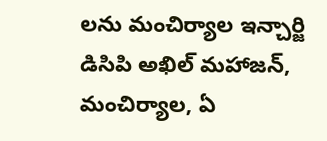లను మంచిర్యాల ఇన్చార్జి డిసిపి అఖిల్ మహాజన్, మంచిర్యాల, ఏ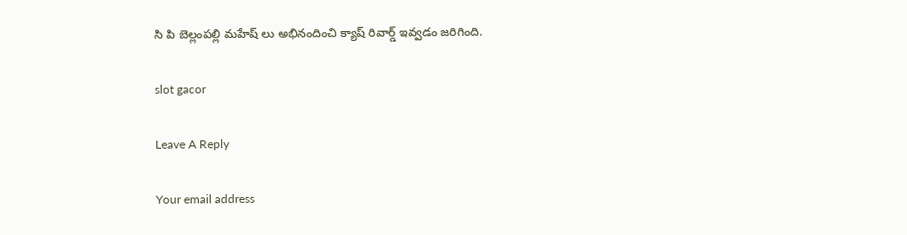సి పి బెల్లంపల్లి మహేష్ లు అభినందించి క్యాష్ రివార్డ్ ఇవ్వడం జరిగింది.

slot gacor

Leave A Reply

Your email address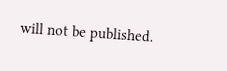will not be published.